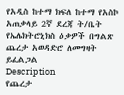የአዲስ ከተማ ክፍለ ከተማ የአስኮ አጠቃላይ 2ኛ ደረጃ ት/ቤት የኤሌክትሮኒክስ ዕቃዎች በግልጽ ጨረታ አወዳድሮ ለመግዛት ይፈልጋል
Description
የጨረታ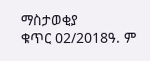ማስታወቂያ
ቁጥር 02/2018ዓ. ም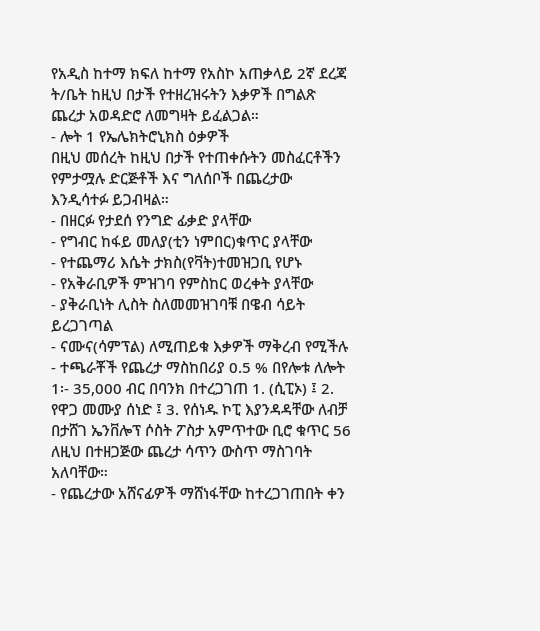የአዲስ ከተማ ክፍለ ከተማ የአስኮ አጠቃላይ 2ኛ ደረጃ ት/ቤት ከዚህ በታች የተዘረዝሩትን እቃዎች በግልጽ ጨረታ አወዳድሮ ለመግዛት ይፈልጋል።
- ሎት 1 የኤሌክትሮኒክስ ዕቃዎች
በዚህ መሰረት ከዚህ በታች የተጠቀሱትን መስፈርቶችን የምታሟሉ ድርጅቶች እና ግለሰቦች በጨረታው እንዲሳተፉ ይጋብዛል።
- በዘርፉ የታደሰ የንግድ ፊቃድ ያላቸው
- የግብር ከፋይ መለያ(ቲን ነምበር)ቁጥር ያላቸው
- የተጨማሪ እሴት ታክስ(የቫት)ተመዝጋቢ የሆኑ
- የአቅራቢዎች ምዝገባ የምስከር ወረቀት ያላቸው
- ያቅራቢነት ሊስት ስለመመዝገባቹ በዌብ ሳይት ይረጋገጣል
- ናሙና(ሳምፕል) ለሚጠይቁ እቃዎች ማቅረብ የሚችሉ
- ተጫራቾች የጨረታ ማስከበሪያ 0.5 % በየሎቱ ለሎት 1፡- 35,000 ብር በባንክ በተረጋገጠ 1. (ሲፒኦ) ፤ 2. የዋጋ መሙያ ሰነድ ፤ 3. የሰነዱ ኮፒ እያንዳዳቸው ለብቻ በታሸገ ኤንቨሎፕ ሶስት ፖስታ አምጥተው ቢሮ ቁጥር 56 ለዚህ በተዘጋጅው ጨረታ ሳጥን ውስጥ ማስገባት አለባቸው።
- የጨረታው አሸናፊዎች ማሸነፋቸው ከተረጋገጠበት ቀን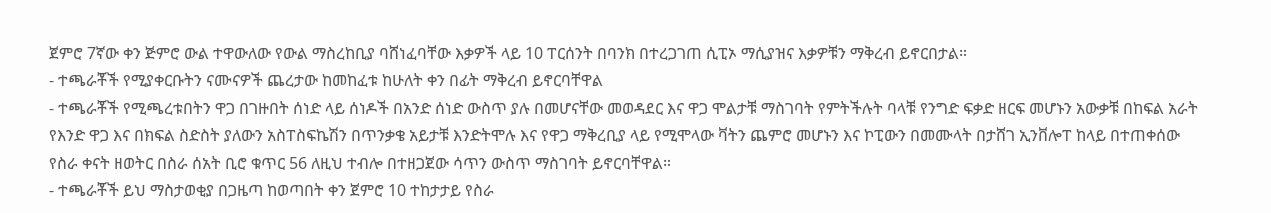ጀምሮ 7ኛው ቀን ጅምሮ ውል ተዋውለው የውል ማስረከቢያ ባሸነፈባቸው እቃዎች ላይ 10 ፐርሰንት በባንክ በተረጋገጠ ሲፒኦ ማሲያዝና እቃዎቹን ማቅረብ ይኖርበታል።
- ተጫራቾች የሚያቀርቡትን ናሙናዎች ጨረታው ከመከፈቱ ከሁለት ቀን በፊት ማቅረብ ይኖርባቸዋል
- ተጫራቾች የሚጫረቱበትን ዋጋ በገዙበት ሰነድ ላይ ሰነዶች በአንድ ሰነድ ውስጥ ያሉ በመሆናቸው መወዳደር እና ዋጋ ሞልታቹ ማስገባት የምትችሉት ባላቹ የንግድ ፍቃድ ዘርፍ መሆኑን አውቃቹ በከፍል አራት የእንድ ዋጋ እና በክፍል ስድስት ያለውን አስፐስፍኬሽን በጥንቃቄ አይታቹ እንድትሞሉ እና የዋጋ ማቅረቢያ ላይ የሚሞላው ቫትን ጨምሮ መሆኑን እና ኮፒውን በመሙላት በታሸገ ኢንቨሎፐ ከላይ በተጠቀሰው የስራ ቀናት ዘወትር በስራ ሰአት ቢሮ ቁጥር 56 ለዚህ ተብሎ በተዘጋጀው ሳጥን ውስጥ ማስገባት ይኖርባቸዋል።
- ተጫራቾች ይህ ማስታወቂያ በጋዜጣ ከወጣበት ቀን ጀምሮ 10 ተከታታይ የስራ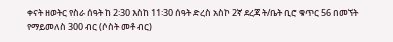ቀናት ዘወትር የስራ ሰዓት ከ 2፡30 እስከ 11፡30 ሰዓት ድረስ አስኮ 2ኛ ደረጃ ት/ቤት ቢሮ ቁጥር 56 በመኘት የማይመለስ 300 ብር (ሶስት መቶ ብር)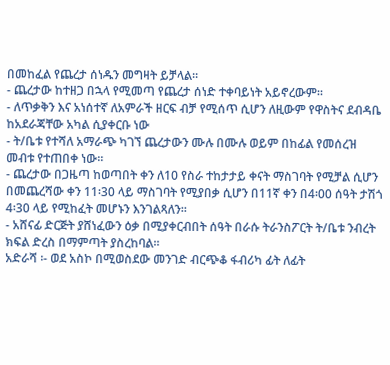በመከፈል የጨረታ ሰነዱን መግዛት ይቻላል።
- ጨረታው ከተዘጋ በኋላ የሚመጣ የጨረታ ሰነድ ተቀባይነት አይኖረውም።
- ለጥቃቅን እና አነሰተኛ ለአምራች ዘርፍ ብቻ የሚሰጥ ሲሆን ለዚውም የዋስትና ደብዳቤ ከአደራጃቸው አካል ሲያቀርቡ ነው
- ት/ቤቱ የተሻለ አማራጭ ካገኘ ጨረታውን ሙሉ በሙሉ ወይም በከፊል የመሰረዝ መብቱ የተጠበቀ ነው።
- ጨረታው በጋዜጣ ከወጣበት ቀን ለ10 የስራ ተከታታይ ቀናት ማስገባት የሚቻል ሲሆን በመጨረሻው ቀን 11፡30 ላይ ማስገባት የሚያበቃ ሲሆን በ11ኛ ቀን በ4፡00 ሰዓት ታሽጎ 4፡30 ላይ የሚከፈት መሆኑን እንገልጻለን፡፡
- አሸናፊ ድርጅት ያሸነፈውን ዕቃ በሚያቀርብበት ሰዓት በራሱ ትራንስፖርት ት/ቤቱ ንብረት ክፍል ድረስ በማምጣት ያስረከባል፡፡
አድራሻ ፡- ወደ አስኮ በሚወስደው መንገድ ብርጭቆ ፋብሪካ ፊት ለፊት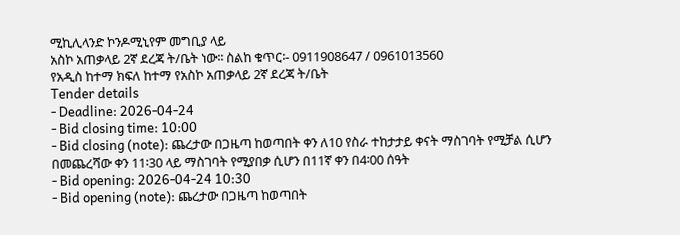ሚኪሊላንድ ኮንዶሚኒየም መግቢያ ላይ
አስኮ አጠቃላይ 2ኛ ደረጃ ት/ቤት ነው፡፡ ስልከ ቁጥር፡- 0911908647 / 0961013560
የአዲስ ከተማ ክፍለ ከተማ የአስኮ አጠቃላይ 2ኛ ደረጃ ት/ቤት
Tender details
- Deadline: 2026-04-24
- Bid closing time: 10:00
- Bid closing (note): ጨረታው በጋዜጣ ከወጣበት ቀን ለ10 የስራ ተከታታይ ቀናት ማስገባት የሚቻል ሲሆን በመጨረሻው ቀን 11፡30 ላይ ማስገባት የሚያበቃ ሲሆን በ11ኛ ቀን በ4፡00 ሰዓት
- Bid opening: 2026-04-24 10:30
- Bid opening (note): ጨረታው በጋዜጣ ከወጣበት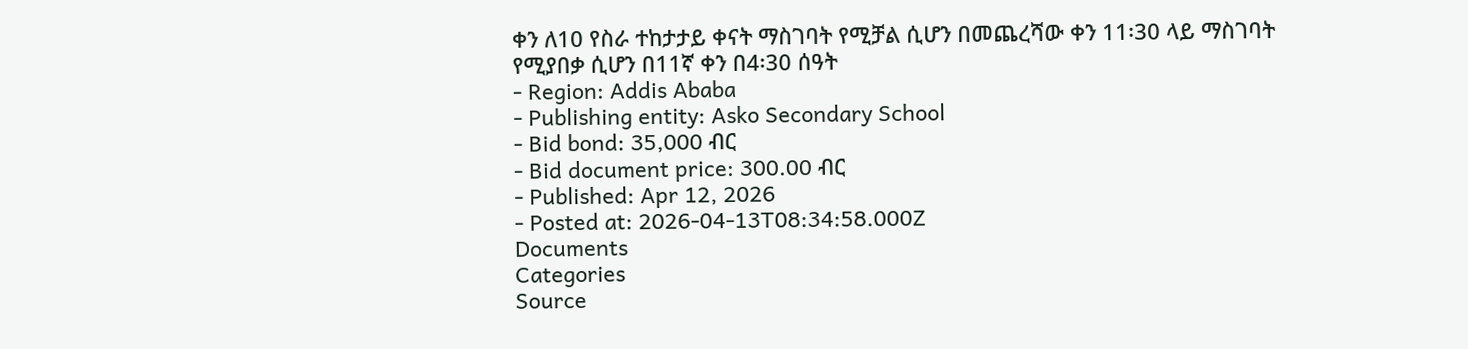ቀን ለ10 የስራ ተከታታይ ቀናት ማስገባት የሚቻል ሲሆን በመጨረሻው ቀን 11፡30 ላይ ማስገባት የሚያበቃ ሲሆን በ11ኛ ቀን በ4፡30 ሰዓት
- Region: Addis Ababa
- Publishing entity: Asko Secondary School
- Bid bond: 35,000 ብር
- Bid document price: 300.00 ብር
- Published: Apr 12, 2026
- Posted at: 2026-04-13T08:34:58.000Z
Documents
Categories
Source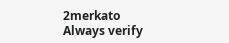2merkato
Always verify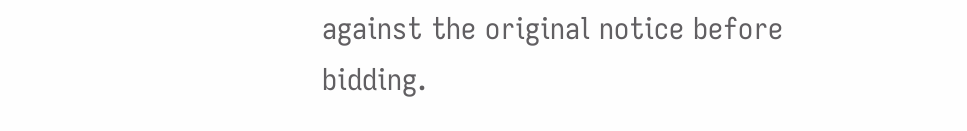against the original notice before bidding.